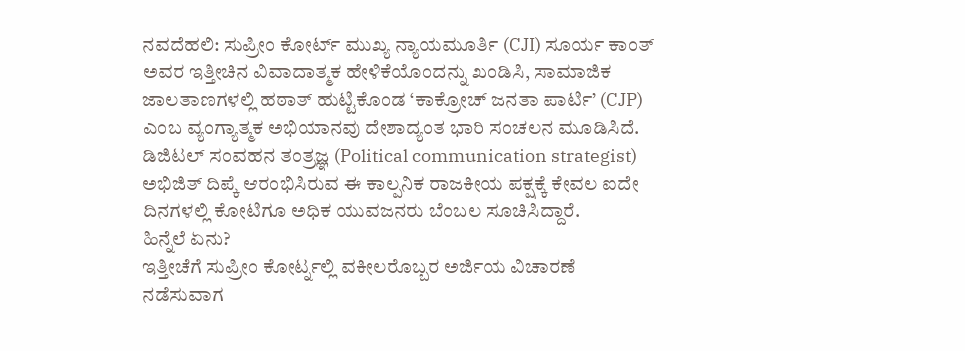ನವದೆಹಲಿ: ಸುಪ್ರೀಂ ಕೋರ್ಟ್ ಮುಖ್ಯ ನ್ಯಾಯಮೂರ್ತಿ (CJI) ಸೂರ್ಯ ಕಾಂತ್ ಅವರ ಇತ್ತೀಚಿನ ವಿವಾದಾತ್ಮಕ ಹೇಳಿಕೆಯೊಂದನ್ನು ಖಂಡಿಸಿ, ಸಾಮಾಜಿಕ ಜಾಲತಾಣಗಳಲ್ಲಿ ಹಠಾತ್ ಹುಟ್ಟಿಕೊಂಡ ‘ಕಾಕ್ರೋಚ್ ಜನತಾ ಪಾರ್ಟಿ’ (CJP) ಎಂಬ ವ್ಯಂಗ್ಯಾತ್ಮಕ ಅಭಿಯಾನವು ದೇಶಾದ್ಯಂತ ಭಾರಿ ಸಂಚಲನ ಮೂಡಿಸಿದೆ.
ಡಿಜಿಟಲ್ ಸಂವಹನ ತಂತ್ರಜ್ಞ (Political communication strategist) ಅಭಿಜಿತ್ ದಿಪ್ಕೆ ಆರಂಭಿಸಿರುವ ಈ ಕಾಲ್ಪನಿಕ ರಾಜಕೀಯ ಪಕ್ಷಕ್ಕೆ ಕೇವಲ ಐದೇ ದಿನಗಳಲ್ಲಿ ಕೋಟಿಗೂ ಅಧಿಕ ಯುವಜನರು ಬೆಂಬಲ ಸೂಚಿಸಿದ್ದಾರೆ.
ಹಿನ್ನೆಲೆ ಏನು?
ಇತ್ತೀಚೆಗೆ ಸುಪ್ರೀಂ ಕೋರ್ಟ್ನಲ್ಲಿ ವಕೀಲರೊಬ್ಬರ ಅರ್ಜಿಯ ವಿಚಾರಣೆ ನಡೆಸುವಾಗ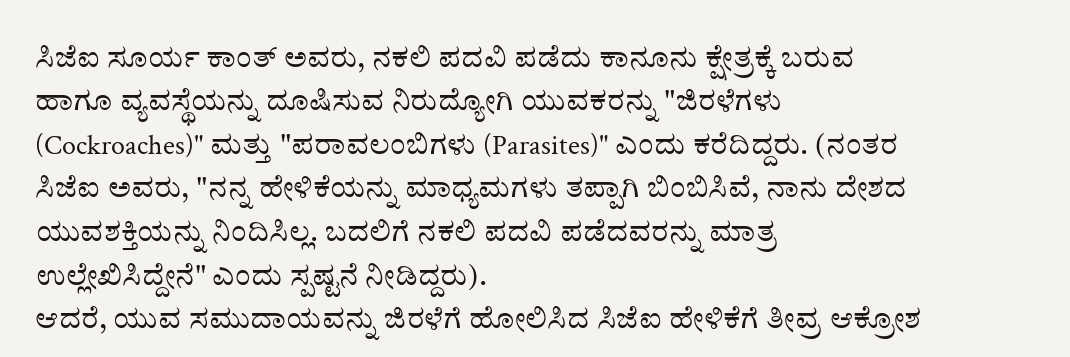ಸಿಜೆಐ ಸೂರ್ಯ ಕಾಂತ್ ಅವರು, ನಕಲಿ ಪದವಿ ಪಡೆದು ಕಾನೂನು ಕ್ಷೇತ್ರಕ್ಕೆ ಬರುವ ಹಾಗೂ ವ್ಯವಸ್ಥೆಯನ್ನು ದೂಷಿಸುವ ನಿರುದ್ಯೋಗಿ ಯುವಕರನ್ನು "ಜಿರಳೆಗಳು (Cockroaches)" ಮತ್ತು "ಪರಾವಲಂಬಿಗಳು (Parasites)" ಎಂದು ಕರೆದಿದ್ದರು. (ನಂತರ ಸಿಜೆಐ ಅವರು, "ನನ್ನ ಹೇಳಿಕೆಯನ್ನು ಮಾಧ್ಯಮಗಳು ತಪ್ಪಾಗಿ ಬಿಂಬಿಸಿವೆ, ನಾನು ದೇಶದ ಯುವಶಕ್ತಿಯನ್ನು ನಿಂದಿಸಿಲ್ಲ. ಬದಲಿಗೆ ನಕಲಿ ಪದವಿ ಪಡೆದವರನ್ನು ಮಾತ್ರ ಉಲ್ಲೇಖಿಸಿದ್ದೇನೆ" ಎಂದು ಸ್ಪಷ್ಟನೆ ನೀಡಿದ್ದರು).
ಆದರೆ, ಯುವ ಸಮುದಾಯವನ್ನು ಜಿರಳೆಗೆ ಹೋಲಿಸಿದ ಸಿಜೆಐ ಹೇಳಿಕೆಗೆ ತೀವ್ರ ಆಕ್ರೋಶ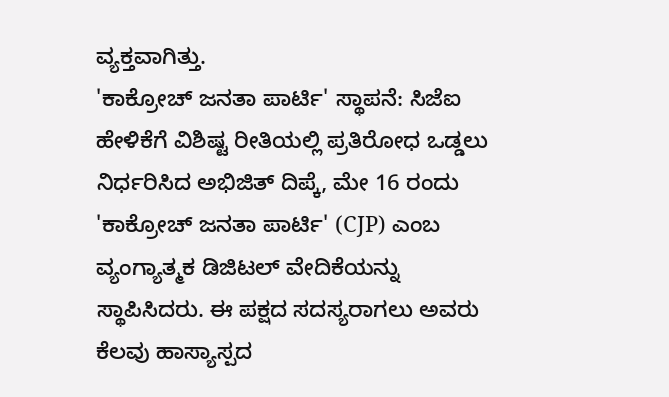ವ್ಯಕ್ತವಾಗಿತ್ತು.
'ಕಾಕ್ರೋಚ್ ಜನತಾ ಪಾರ್ಟಿ' ಸ್ಥಾಪನೆ: ಸಿಜೆಐ ಹೇಳಿಕೆಗೆ ವಿಶಿಷ್ಟ ರೀತಿಯಲ್ಲಿ ಪ್ರತಿರೋಧ ಒಡ್ಡಲು ನಿರ್ಧರಿಸಿದ ಅಭಿಜಿತ್ ದಿಪ್ಕೆ, ಮೇ 16 ರಂದು 'ಕಾಕ್ರೋಚ್ ಜನತಾ ಪಾರ್ಟಿ' (CJP) ಎಂಬ ವ್ಯಂಗ್ಯಾತ್ಮಕ ಡಿಜಿಟಲ್ ವೇದಿಕೆಯನ್ನು ಸ್ಥಾಪಿಸಿದರು. ಈ ಪಕ್ಷದ ಸದಸ್ಯರಾಗಲು ಅವರು ಕೆಲವು ಹಾಸ್ಯಾಸ್ಪದ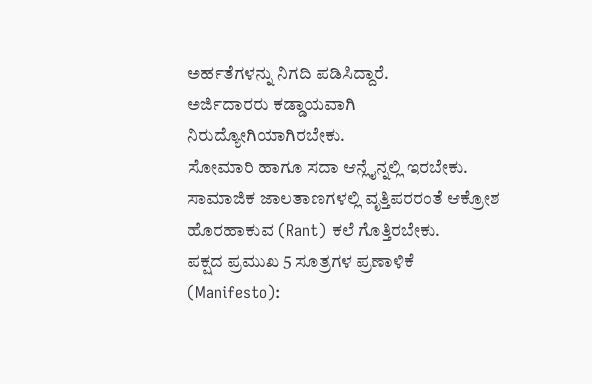ಅರ್ಹತೆಗಳನ್ನು ನಿಗದಿ ಪಡಿಸಿದ್ದಾರೆ.
ಅರ್ಜಿದಾರರು ಕಡ್ಡಾಯವಾಗಿ ನಿರುದ್ಯೋಗಿಯಾಗಿರಬೇಕು.
ಸೋಮಾರಿ ಹಾಗೂ ಸದಾ ಆನ್ಲೈನ್ನಲ್ಲಿ ಇರಬೇಕು.
ಸಾಮಾಜಿಕ ಜಾಲತಾಣಗಳಲ್ಲಿ ವೃತ್ತಿಪರರಂತೆ ಆಕ್ರೋಶ ಹೊರಹಾಕುವ (Rant) ಕಲೆ ಗೊತ್ತಿರಬೇಕು.
ಪಕ್ಷದ ಪ್ರಮುಖ 5 ಸೂತ್ರಗಳ ಪ್ರಣಾಳಿಕೆ (Manifesto):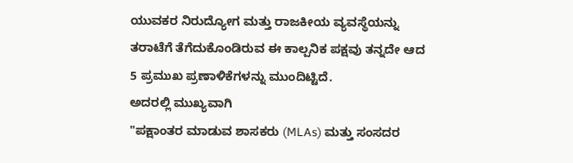ಯುವಕರ ನಿರುದ್ಯೋಗ ಮತ್ತು ರಾಜಕೀಯ ವ್ಯವಸ್ಥೆಯನ್ನು ತರಾಟೆಗೆ ತೆಗೆದುಕೊಂಡಿರುವ ಈ ಕಾಲ್ಪನಿಕ ಪಕ್ಷವು ತನ್ನದೇ ಆದ 5 ಪ್ರಮುಖ ಪ್ರಣಾಳಿಕೆಗಳನ್ನು ಮುಂದಿಟ್ಟಿದೆ.
ಅದರಲ್ಲಿ ಮುಖ್ಯವಾಗಿ
"ಪಕ್ಷಾಂತರ ಮಾಡುವ ಶಾಸಕರು (MLAs) ಮತ್ತು ಸಂಸದರ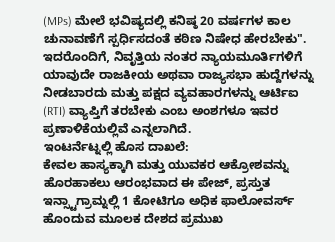(MPs) ಮೇಲೆ ಭವಿಷ್ಯದಲ್ಲಿ ಕನಿಷ್ಠ 20 ವರ್ಷಗಳ ಕಾಲ ಚುನಾವಣೆಗೆ ಸ್ಪರ್ಧಿಸದಂತೆ ಕಠಿಣ ನಿಷೇಧ ಹೇರಬೇಕು". ಇದರೊಂದಿಗೆ, ನಿವೃತ್ತಿಯ ನಂತರ ನ್ಯಾಯಮೂರ್ತಿಗಳಿಗೆ ಯಾವುದೇ ರಾಜಕೀಯ ಅಥವಾ ರಾಜ್ಯಸಭಾ ಹುದ್ದೆಗಳನ್ನು ನೀಡಬಾರದು ಮತ್ತು ಪಕ್ಷದ ವ್ಯವಹಾರಗಳನ್ನು ಆರ್ಟಿಐ (RTI) ವ್ಯಾಪ್ತಿಗೆ ತರಬೇಕು ಎಂಬ ಅಂಶಗಳೂ ಇವರ ಪ್ರಣಾಳಿಕೆಯಲ್ಲಿವೆ ಎನ್ನಲಾಗಿದೆ.
ಇಂಟರ್ನೆಟ್ನಲ್ಲಿ ಹೊಸ ದಾಖಲೆ:
ಕೇವಲ ಹಾಸ್ಯಕ್ಕಾಗಿ ಮತ್ತು ಯುವಕರ ಆಕ್ರೋಶವನ್ನು ಹೊರಹಾಕಲು ಆರಂಭವಾದ ಈ ಪೇಜ್, ಪ್ರಸ್ತುತ ಇನ್ಸ್ಟಾಗ್ರಾಮ್ನಲ್ಲಿ 1 ಕೋಟಿಗೂ ಅಧಿಕ ಫಾಲೋವರ್ಸ್ ಹೊಂದುವ ಮೂಲಕ ದೇಶದ ಪ್ರಮುಖ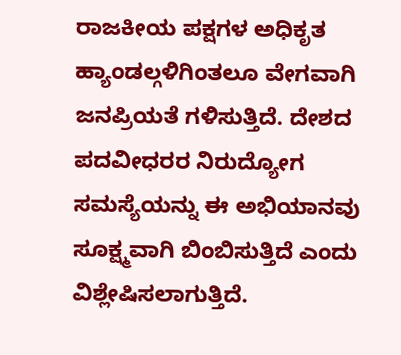ರಾಜಕೀಯ ಪಕ್ಷಗಳ ಅಧಿಕೃತ ಹ್ಯಾಂಡಲ್ಗಳಿಗಿಂತಲೂ ವೇಗವಾಗಿ ಜನಪ್ರಿಯತೆ ಗಳಿಸುತ್ತಿದೆ. ದೇಶದ ಪದವೀಧರರ ನಿರುದ್ಯೋಗ ಸಮಸ್ಯೆಯನ್ನು ಈ ಅಭಿಯಾನವು ಸೂಕ್ಷ್ಮವಾಗಿ ಬಿಂಬಿಸುತ್ತಿದೆ ಎಂದು ವಿಶ್ಲೇಷಿಸಲಾಗುತ್ತಿದೆ.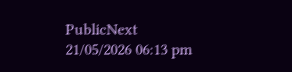PublicNext
21/05/2026 06:13 pm